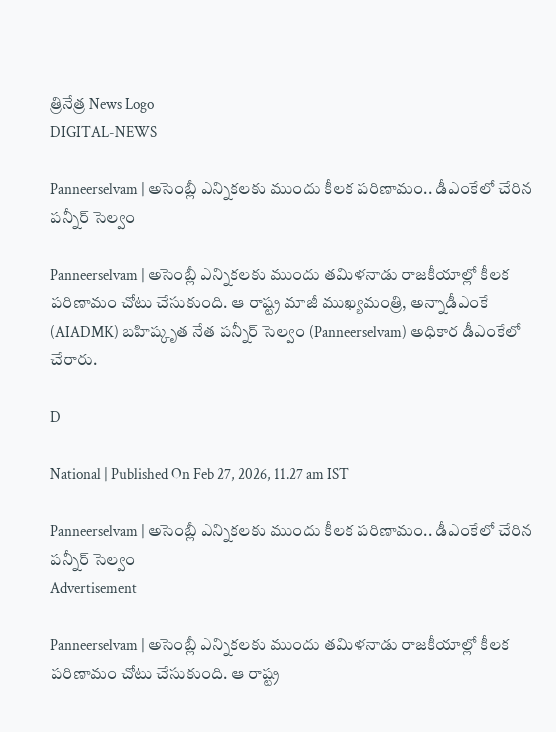త్రినేత్ర News Logo
DIGITAL-NEWS

Panneerselvam | అసెంబ్లీ ఎన్నిక‌లకు ముందు కీల‌క ప‌రిణామం.. డీఎంకేలో చేరిన ప‌న్నీర్ సెల్వం

Panneerselvam | అసెంబ్లీ ఎన్నిక‌ల‌కు ముందు త‌మిళ‌నాడు రాజ‌కీయాల్లో కీల‌క ప‌రిణామం చోటు చేసుకుంది. ఆ రాష్ట్ర మాజీ ముఖ్య‌మంత్రి, అన్నాడీఎంకే (AIADMK) బ‌హిష్కృత నేత ప‌న్నీర్ సెల్వం (Panneerselvam) అధికార డీఎంకేలో చేరారు.

D

National | Published On Feb 27, 2026, 11.27 am IST

Panneerselvam | అసెంబ్లీ ఎన్నిక‌లకు ముందు కీల‌క ప‌రిణామం.. డీఎంకేలో చేరిన ప‌న్నీర్ సెల్వం
Advertisement

Panneerselvam | అసెంబ్లీ ఎన్నిక‌ల‌కు ముందు త‌మిళ‌నాడు రాజ‌కీయాల్లో కీల‌క ప‌రిణామం చోటు చేసుకుంది. ఆ రాష్ట్ర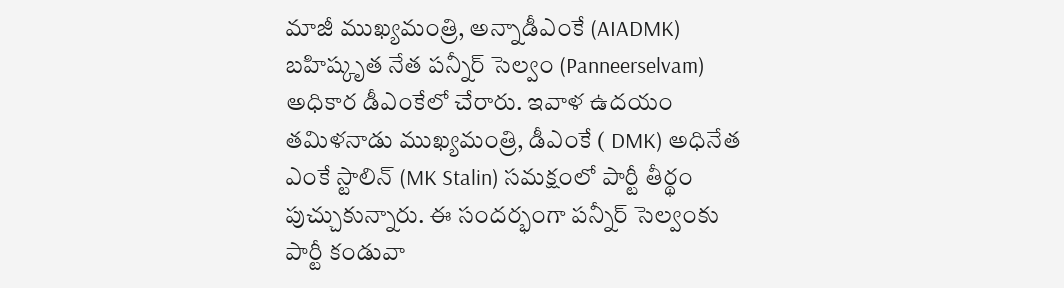మాజీ ముఖ్య‌మంత్రి, అన్నాడీఎంకే (AIADMK) బ‌హిష్కృత నేత ప‌న్నీర్ సెల్వం (Panneerselvam) అధికార డీఎంకేలో చేరారు. ఇవాళ ఉద‌యం త‌మిళ‌నాడు ముఖ్య‌మంత్రి, డీఎంకే ( DMK) అధినేత ఎంకే స్టాలిన్ (MK Stalin) స‌మ‌క్షంలో పార్టీ తీర్థం పుచ్చుకున్నారు. ఈ సంద‌ర్భంగా ప‌న్నీర్ సెల్వంకు పార్టీ కండువా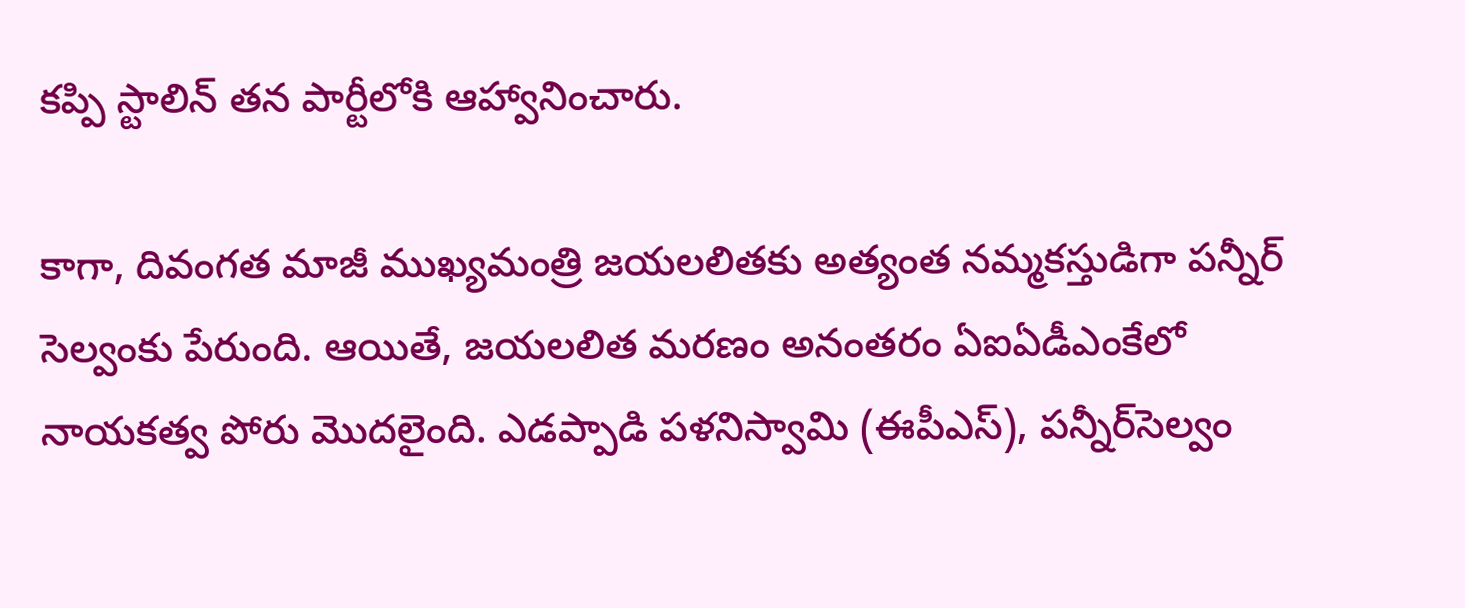క‌ప్పి స్టాలిన్ త‌న పార్టీలోకి ఆహ్వానించారు.

కాగా, దివంగ‌త మాజీ ముఖ్య‌మంత్రి జ‌య‌ల‌లిత‌కు అత్యంత న‌మ్మ‌క‌స్తుడిగా ప‌న్నీర్ సెల్వంకు పేరుంది. ఆయితే, జ‌య‌ల‌లిత మ‌ర‌ణం అనంత‌రం ఏఐఏడీఎంకేలో నాయ‌క‌త్వ పోరు మొద‌లైంది. ఎడప్పాడి పళనిస్వామి (ఈపీఎస్), పన్నీర్‌సెల్వం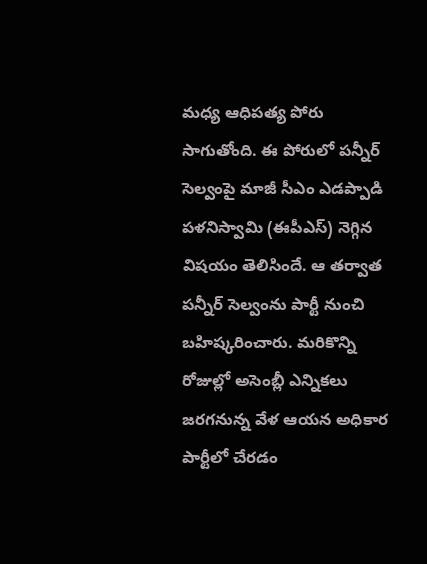మధ్య ఆధిపత్య పోరు సాగుతోంది. ఈ పోరులో పన్నీర్‌ సెల్వంపై మాజీ సీఎం ఎడప్పాడి పళనిస్వామి (ఈపీఎస్‌) నెగ్గిన విషయం తెలిసిందే. ఆ త‌ర్వాత ప‌న్నీర్ సెల్వంను పార్టీ నుంచి బ‌హిష్క‌రించారు. మ‌రికొన్ని రోజుల్లో అసెంబ్లీ ఎన్నిక‌లు జ‌ర‌గ‌నున్న వేళ ఆయ‌న అధికార పార్టీలో చేర‌డం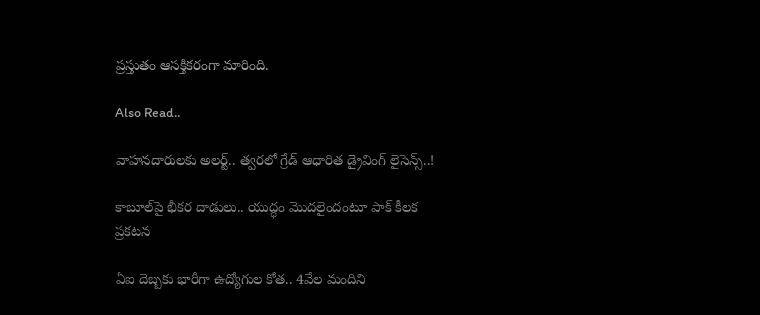ప్ర‌స్తుతం ఆస‌క్తిక‌రంగా మారింది.

Also Read..

వాహ‌న‌దారుల‌కు అల‌ర్ట్‌.. త్వ‌ర‌లో గ్రేడ్ ఆధారిత డ్రైవింగ్ లైసెన్స్..!

కాబూల్‌పై భీక‌ర దాడులు.. యుద్ధం మొద‌లైందంటూ పాక్ కీల‌క ప్ర‌క‌ట‌న‌

ఏఐ దెబ్బకు భారీగా ఉద్యోగుల కోత.. 4వేల మందిని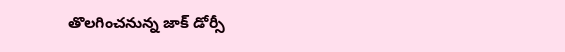తొలగించనున్న జాక్‌ డోర్సీ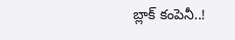బ్లాక్‌ కంపెనీ..!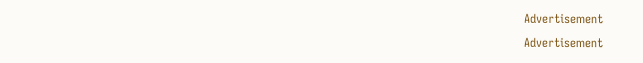Advertisement
Advertisement